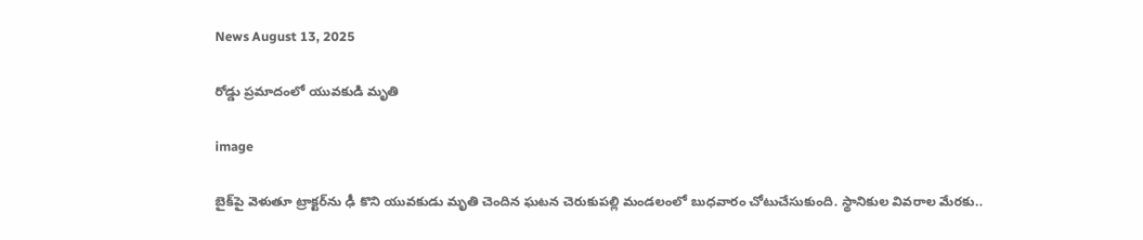News August 13, 2025

రోడ్డు ప్రమాదంలో యువకుడి మృతి

image

బైక్‌పై వెళుతూ ట్రాక్టర్‌ను ఢీ కొని యువకుడు మృతి చెందిన ఘటన చెరుకుపల్లి మండలంలో బుధవారం చోటుచేసుకుంది. స్థానికుల వివరాల మేరకు..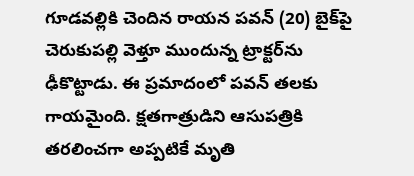గూడవల్లికి చెందిన రాయన పవన్ (20) బైక్‌పై చెరుకుపల్లి వెళ్తూ ముందున్న ట్రాక్టర్‌ను ఢీకొట్టాడు. ఈ ప్రమాదంలో పవన్ తలకు గాయమైంది. క్షతగాత్రుడిని ఆసుపత్రికి తరలించగా అప్పటికే మృతి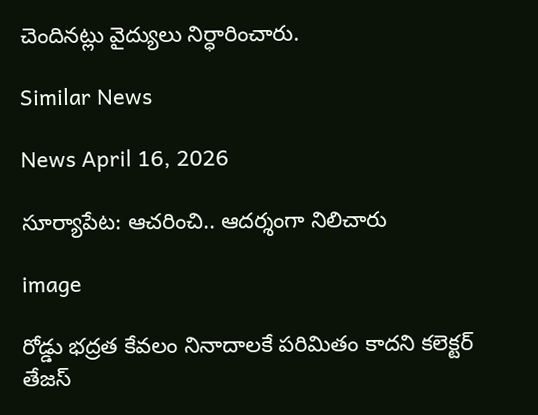చెందినట్లు వైద్యులు నిర్ధారించారు.

Similar News

News April 16, 2026

సూర్యాపేట: ఆచరించి.. ఆదర్శంగా నిలిచారు

image

రోడ్డు భద్రత కేవలం నినాదాలకే పరిమితం కాదని కలెక్టర్ తేజస్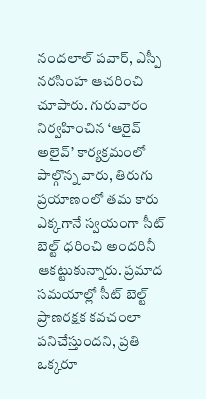నందలాల్ పవార్, ఎస్పీ నరసింహ ఆచరించి చూపారు. గురువారం నిర్వహించిన ‘ఆరైవ్ అలైవ్’ కార్యక్రమంలో పాల్గొన్న వారు, తిరుగు ప్రయాణంలో తమ కారు ఎక్కగానే స్వయంగా సీట్ బెల్ట్ ధరించి అందరినీ ఆకట్టుకున్నారు. ప్రమాద సమయాల్లో సీట్ బెల్ట్ ప్రాణరక్షక కవచంలా పనిచేస్తుందని, ప్రతి ఒక్కరూ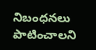నిబంధనలు పాటించాలని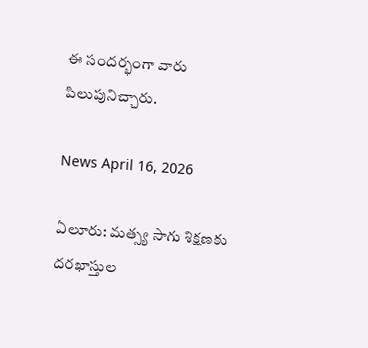ఈ సందర్భంగా వారు పిలుపునిచ్చారు.

News April 16, 2026

ఏలూరు: మత్స్య సాగు శిక్షణకు దరఖాస్తుల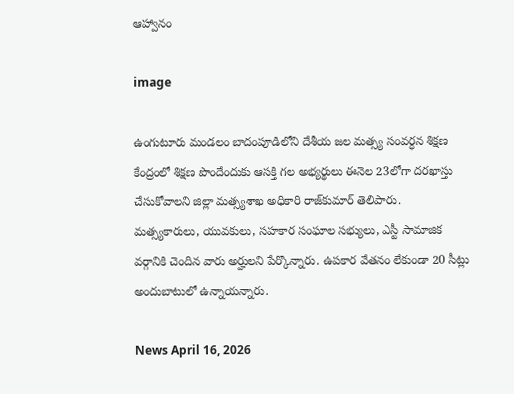ఆహ్వానం

image

ఉంగుటూరు మండలం బాదంపూడిలోని దేశీయ జల మత్స్య సంవర్ధన శిక్షణ కేంద్రంలో శిక్షణ పొందేందుకు ఆసక్తి గల అభ్యర్థులు ఈనెల 23లోగా దరఖాస్తు చేసుకోవాలని జిల్లా మత్స్యశాఖ అధికారి రాజ్‌కుమార్‌ తెలిపారు. మత్స్యకారులు, యువకులు, సహకార సంఘాల సభ్యులు, ఎస్టీ సామాజిక వర్గానికి చెందిన వారు అర్హులని పేర్కొన్నారు. ఉపకార వేతనం లేకుండా 20 సీట్లు అందుబాటులో ఉన్నాయన్నారు.

News April 16, 2026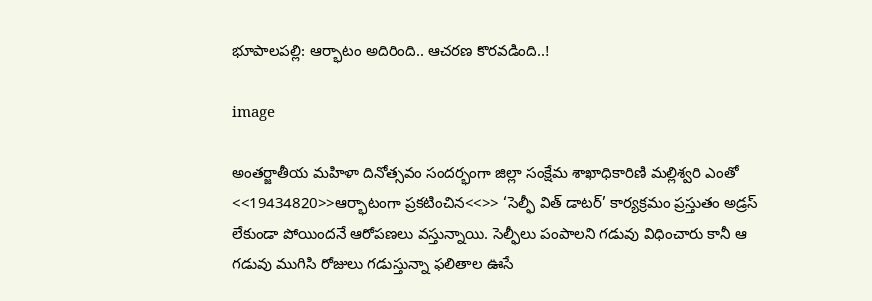భూపాలపల్లి: ఆర్భాటం అదిరింది.. ఆచరణ కొరవడింది..!

image

అంతర్జాతీయ మహిళా దినోత్సవం సందర్భంగా జిల్లా సంక్షేమ శాఖాధికారిణి మల్లిశ్వరి ఎంతో <<19434820>>ఆర్భాటంగా ప్రకటించిన<<>> ‘సెల్ఫీ విత్ డాటర్’ కార్యక్రమం ప్రస్తుతం అడ్రస్ లేకుండా పోయిందనే ఆరోపణలు వస్తున్నాయి. సెల్ఫీలు పంపాలని గడువు విధించారు కానీ ఆ గడువు ముగిసి రోజులు గడుస్తున్నా ఫలితాల ఊసే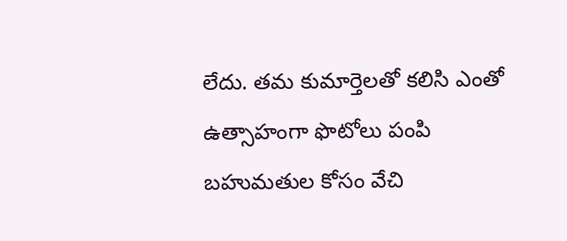లేదు. తమ కుమార్తెలతో కలిసి ఎంతో ఉత్సాహంగా ఫొటోలు పంపి బహుమతుల కోసం వేచి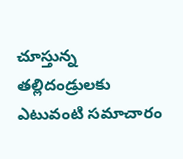చూస్తున్న తల్లిదండ్రులకు ఎటువంటి సమాచారం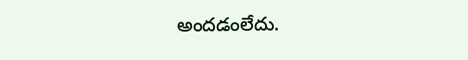అందడంలేదు.